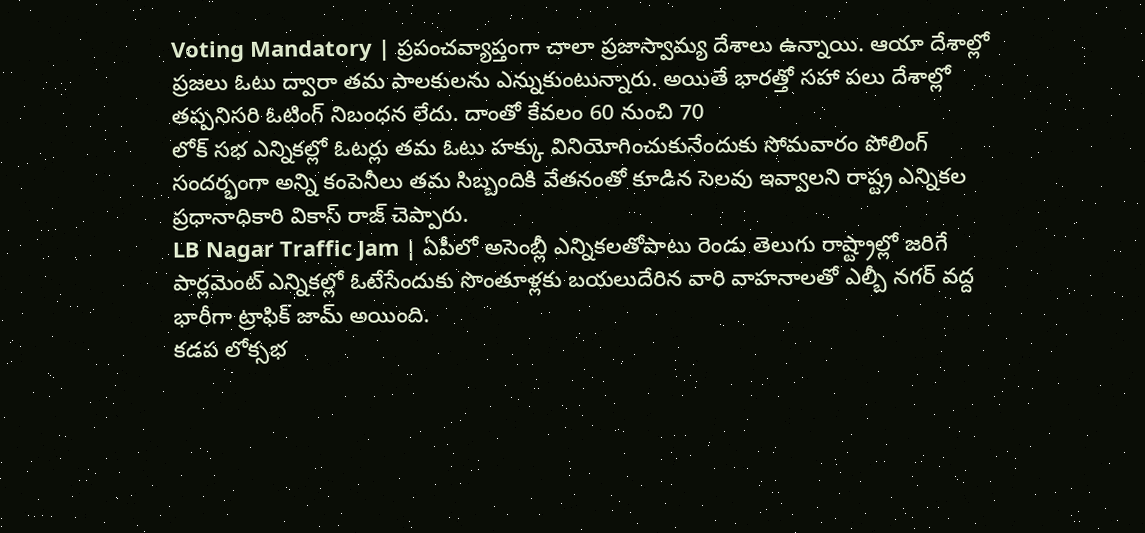Voting Mandatory | ప్రపంచవ్యాప్తంగా చాలా ప్రజాస్వామ్య దేశాలు ఉన్నాయి. ఆయా దేశాల్లో ప్రజలు ఓటు ద్వారా తమ పాలకులను ఎన్నుకుంటున్నారు. అయితే భారత్తో సహా పలు దేశాల్లో తప్పనిసరి ఓటింగ్ నిబంధన లేదు. దాంతో కేవలం 60 నుంచి 70
లోక్ సభ ఎన్నికల్లో ఓటర్లు తమ ఓటు హక్కు వినియోగించుకునేందుకు సోమవారం పోలింగ్ సందర్భంగా అన్ని కంపెనీలు తమ సిబ్బందికి వేతనంతో కూడిన సెలవు ఇవ్వాలని రాష్ట్ర ఎన్నికల ప్రధానాధికారి వికాస్ రాజ్ చెప్పారు.
LB Nagar Traffic Jam | ఏపీలో అసెంబ్లీ ఎన్నికలతోపాటు రెండు తెలుగు రాష్ట్రాల్లో జరిగే పార్లమెంట్ ఎన్నికల్లో ఓటేసేందుకు సొంతూళ్లకు బయలుదేరిన వారి వాహనాలతో ఎల్బీ నగర్ వద్ద భారీగా ట్రాఫిక్ జామ్ అయింది.
కడప లోక్సభ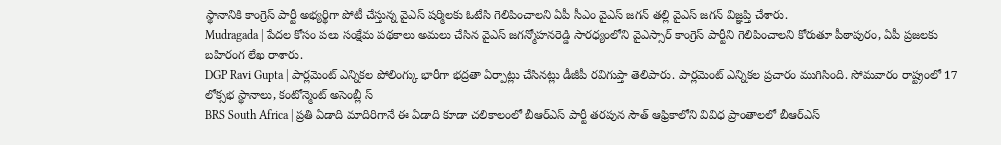స్థానానికి కాంగ్రెస్ పార్టీ అభ్యర్థిగా పోటీ చేస్తున్న వైఎస్ షర్మిలకు ఓటేసి గెలిపించాలని ఏపీ సీఎం వైఎస్ జగన్ తల్లి వైఎస్ జగన్ విజ్ఞప్తి చేశారు.
Mudragada | పేదల కోసం పలు సంక్షేమ పథకాలు అమలు చేసిన వైఎస్ జగన్మోహనరెడ్డి సారధ్యంలోని వైఎస్సార్ కాంగ్రెస్ పార్టీని గెలిపించాలని కోరుతూ పీఠాపురం, ఏపీ ప్రజలకు బహిరంగ లేఖ రాశారు.
DGP Ravi Gupta | పార్లమెంట్ ఎన్నికల పోలింగ్కు భారీగా భద్రతా ఏర్పాట్లు చేసినట్లు డీజీపీ రవిగుప్తా తెలిపారు. పార్లమెంట్ ఎన్నికల ప్రచారం ముగిసింది. సోమవారం రాష్ట్రంలో 17 లోక్సభ స్థానాలు, కంటోన్మెంట్ అసెంబ్లీ స్
BRS South Africa | ప్రతి ఏడాది మాదిరిగానే ఈ ఏడాది కూడా చలికాలంలో బీఆర్ఎస్ పార్టీ తరపున సౌత్ ఆఫ్రికాలోని వివిధ ప్రాంతాలలో బీఆర్ఎస్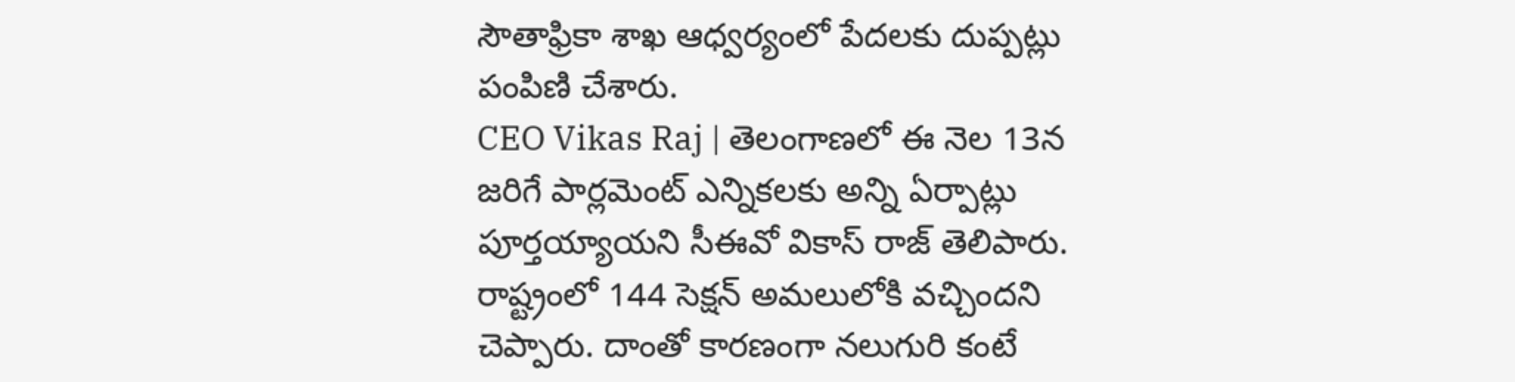సౌతాఫ్రికా శాఖ ఆధ్వర్యంలో పేదలకు దుప్పట్లు పంపిణి చేశారు.
CEO Vikas Raj | తెలంగాణలో ఈ నెల 13న జరిగే పార్లమెంట్ ఎన్నికలకు అన్ని ఏర్పాట్లు పూర్తయ్యాయని సీఈవో వికాస్ రాజ్ తెలిపారు. రాష్ట్రంలో 144 సెక్షన్ అమలులోకి వచ్చిందని చెప్పారు. దాంతో కారణంగా నలుగురి కంటే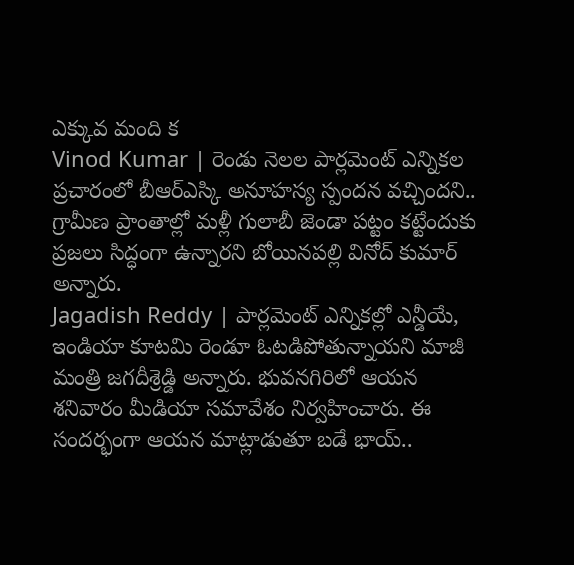ఎక్కువ మంది క
Vinod Kumar | రెండు నెలల పార్లమెంట్ ఎన్నికల ప్రచారంలో బీఆర్ఎస్కి అనూహస్య స్పందన వచ్చిందని.. గ్రామీణ ప్రాంతాల్లో మళ్లీ గులాబీ జెండా పట్టం కట్టేందుకు ప్రజలు సిద్ధంగా ఉన్నారని బోయినపల్లి వినోద్ కుమార్ అన్నారు.
Jagadish Reddy | పార్లమెంట్ ఎన్నికల్లో ఎన్డీయే, ఇండియా కూటమి రెండూ ఓటడిపోతున్నాయని మాజీ మంత్రి జగదీశ్రెడ్డి అన్నారు. భువనగిరిలో ఆయన శనివారం మీడియా సమావేశం నిర్వహించారు. ఈ సందర్భంగా ఆయన మాట్లాడుతూ బడే భాయ్..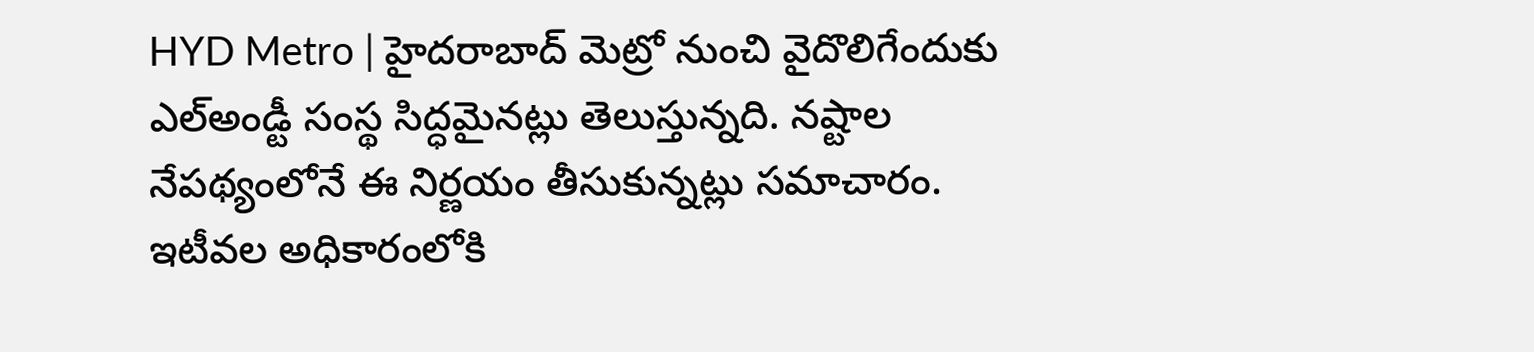HYD Metro | హైదరాబాద్ మెట్రో నుంచి వైదొలిగేందుకు ఎల్అండ్టీ సంస్థ సిద్ధమైనట్లు తెలుస్తున్నది. నష్టాల నేపథ్యంలోనే ఈ నిర్ణయం తీసుకున్నట్లు సమాచారం. ఇటీవల అధికారంలోకి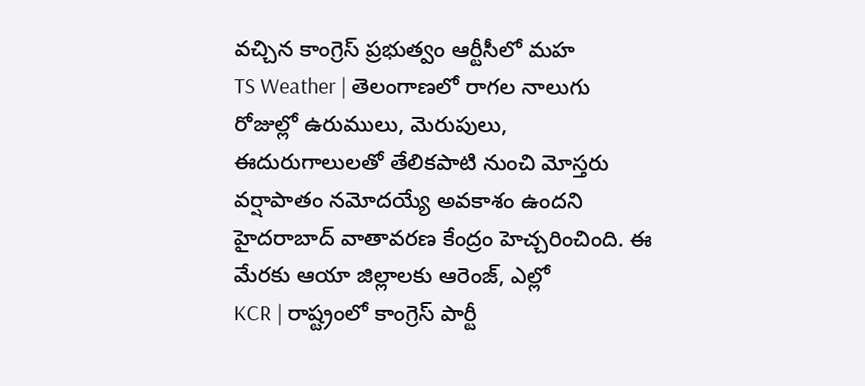వచ్చిన కాంగ్రెస్ ప్రభుత్వం ఆర్టీసీలో మహ
TS Weather | తెలంగాణలో రాగల నాలుగు రోజుల్లో ఉరుములు, మెరుపులు, ఈదురుగాలులతో తేలికపాటి నుంచి మోస్తరు వర్షాపాతం నమోదయ్యే అవకాశం ఉందని హైదరాబాద్ వాతావరణ కేంద్రం హెచ్చరించింది. ఈ మేరకు ఆయా జిల్లాలకు ఆరెంజ్, ఎల్లో
KCR | రాష్ట్రంలో కాంగ్రెస్ పార్టీ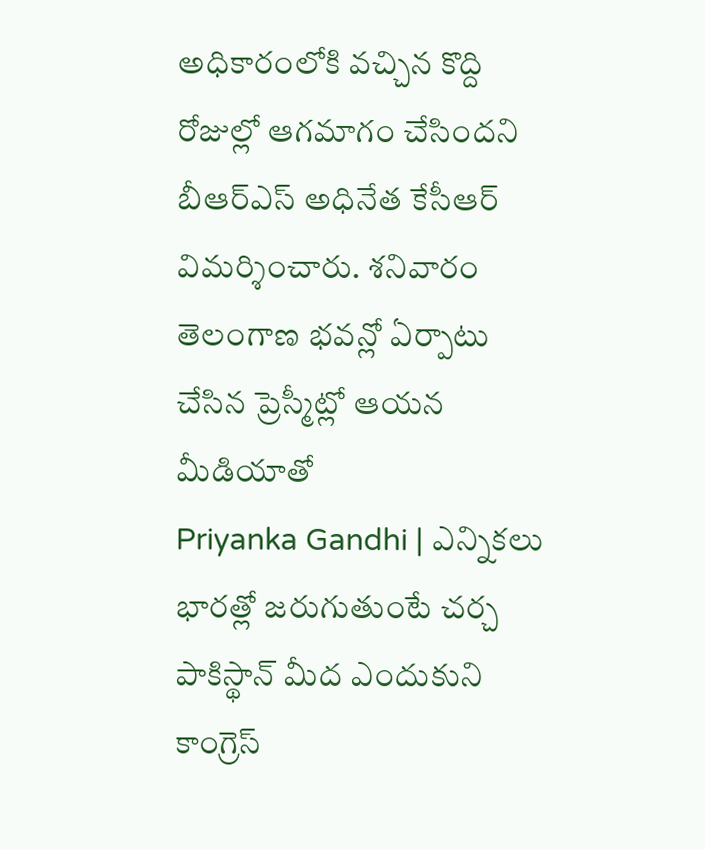అధికారంలోకి వచ్చిన కొద్ది రోజుల్లో ఆగమాగం చేసిందని బీఆర్ఎస్ అధినేత కేసీఆర్ విమర్శించారు. శనివారం తెలంగాణ భవన్లో ఏర్పాటు చేసిన ప్రెస్మీట్లో ఆయన మీడియాతో
Priyanka Gandhi | ఎన్నికలు భారత్లో జరుగుతుంటే చర్చ పాకిస్థాన్ మీద ఎందుకుని కాంగ్రెస్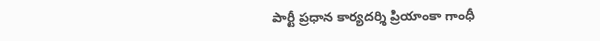పార్టీ ప్రధాన కార్యదర్శి ప్రియాంకా గాంధీ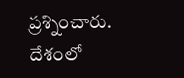ప్రశ్నించారు. దేశంలో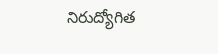నిరుద్యోగిత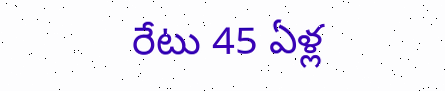రేటు 45 ఏళ్ల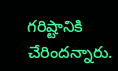గరిష్టానికి చేరిందన్నారు.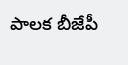పాలక బీజేపీ